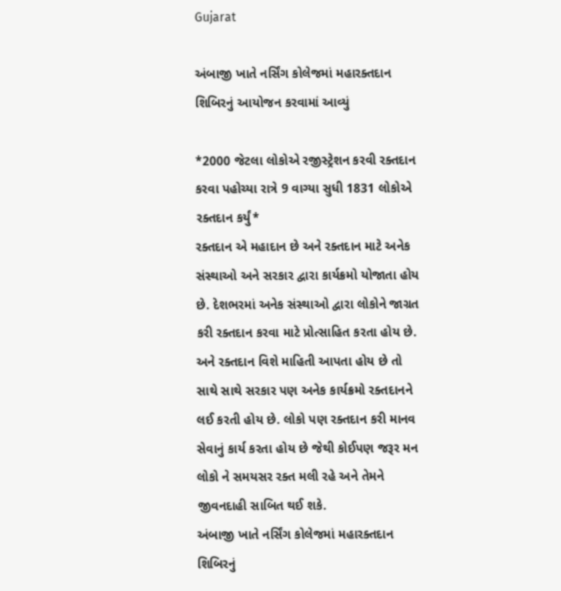Gujarat

અંબાજી ખાતે નર્સિંગ કોલેજમાં મહારક્તદાન શિબિરનું આયોજન કરવામાં આવ્યું

*2000 જેટલા લોકોએ રજીસ્ટ્રેશન કરવી રક્તદાન કરવા પહોચ્યા રાત્રે 9 વાગ્યા સુધી 1831 લોકોએ રક્તદાન કર્યું*
રક્તદાન એ મહાદાન છે અને રક્તદાન માટે અનેક સંસ્થાઓ અને સરકાર દ્વારા કાર્યક્રમો યોજાતા હોય છે. દેશભરમાં અનેક સંસ્થાઓ દ્વારા લોકોને જાગ્રત કરી રક્તદાન કરવા માટે પ્રોત્સાહિત કરતા હોય છે. અને રક્તદાન વિશે માહિતી આપતા હોય છે તો સાથે સાથે સરકાર પણ અનેક કાર્યક્રમો રક્તદાનને લઈ કરતી હોય છે. લોકો પણ રક્તદાન કરી માનવ સેવાનું કાર્ય કરતા હોય છે જેથી કોઈપણ જરૂર મન લોકો ને સમયસર રક્ત મલી રહે અને તેમને જીવનદાહી સાબિત થઈ શકે.
અંબાજી ખાતે નર્સિંગ કોલેજમાં મહારક્તદાન શિબિરનું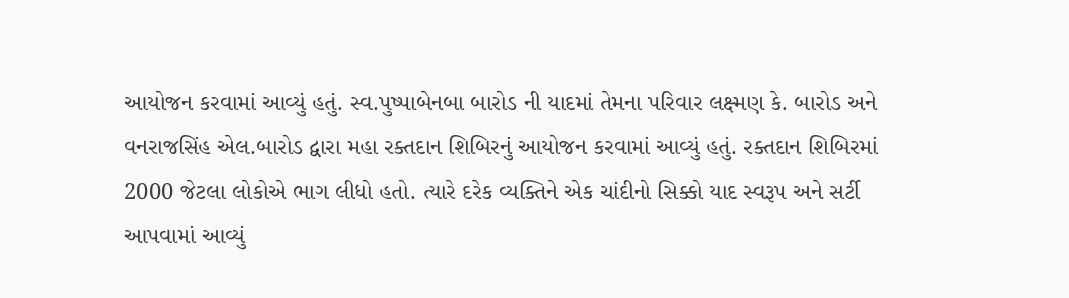આયોજન કરવામાં આવ્યું હતું. સ્વ.પુષ્પાબેનબા બારોડ ની યાદમાં તેમના પરિવાર લક્ષ્મણ કે. બારોડ અને વનરાજસિંહ એલ.બારોડ દ્વારા મહા રક્તદાન શિબિરનું આયોજન કરવામાં આવ્યું હતું. રક્તદાન શિબિરમાં 2000 જેટલા લોકોએ ભાગ લીધો હતો. ત્યારે દરેક વ્યક્તિને એક ચાંદીનો સિક્કો યાદ સ્વરૂપ અને સર્ટી આપવામાં આવ્યું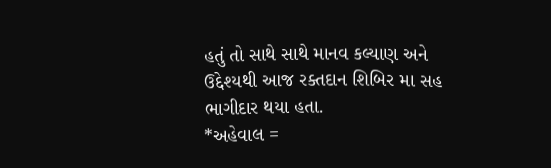હતું તો સાથે સાથે માનવ કલ્યાણ અને ઉદ્દેશ્યથી આજ રક્તદાન શિબિર મા સહ ભાગીદાર થયા હતા.
*અહેવાલ =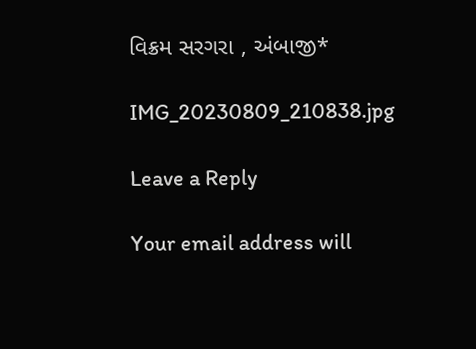વિક્રમ સરગરા , અંબાજી*

IMG_20230809_210838.jpg

Leave a Reply

Your email address will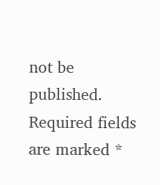not be published. Required fields are marked *